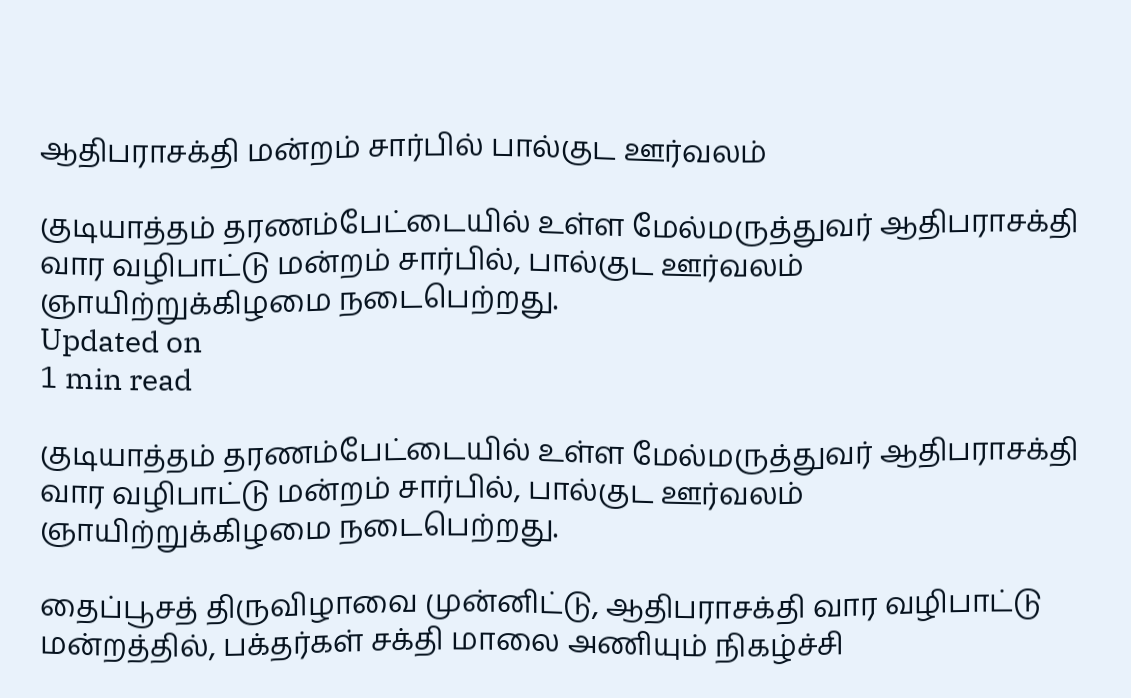ஆதிபராசக்தி மன்றம் சார்பில் பால்குட ஊர்வலம்

குடியாத்தம் தரணம்பேட்டையில் உள்ள மேல்மருத்துவர் ஆதிபராசக்தி வார வழிபாட்டு மன்றம் சார்பில், பால்குட ஊர்வலம் ஞாயிற்றுக்கிழமை நடைபெற்றது.
Updated on
1 min read

குடியாத்தம் தரணம்பேட்டையில் உள்ள மேல்மருத்துவர் ஆதிபராசக்தி வார வழிபாட்டு மன்றம் சார்பில், பால்குட ஊர்வலம் ஞாயிற்றுக்கிழமை நடைபெற்றது.

தைப்பூசத் திருவிழாவை முன்னிட்டு, ஆதிபராசக்தி வார வழிபாட்டு மன்றத்தில், பக்தர்கள் சக்தி மாலை அணியும் நிகழ்ச்சி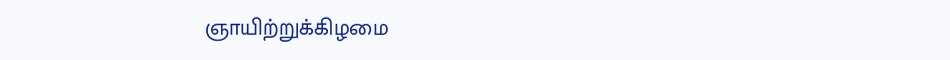ஞாயிற்றுக்கிழமை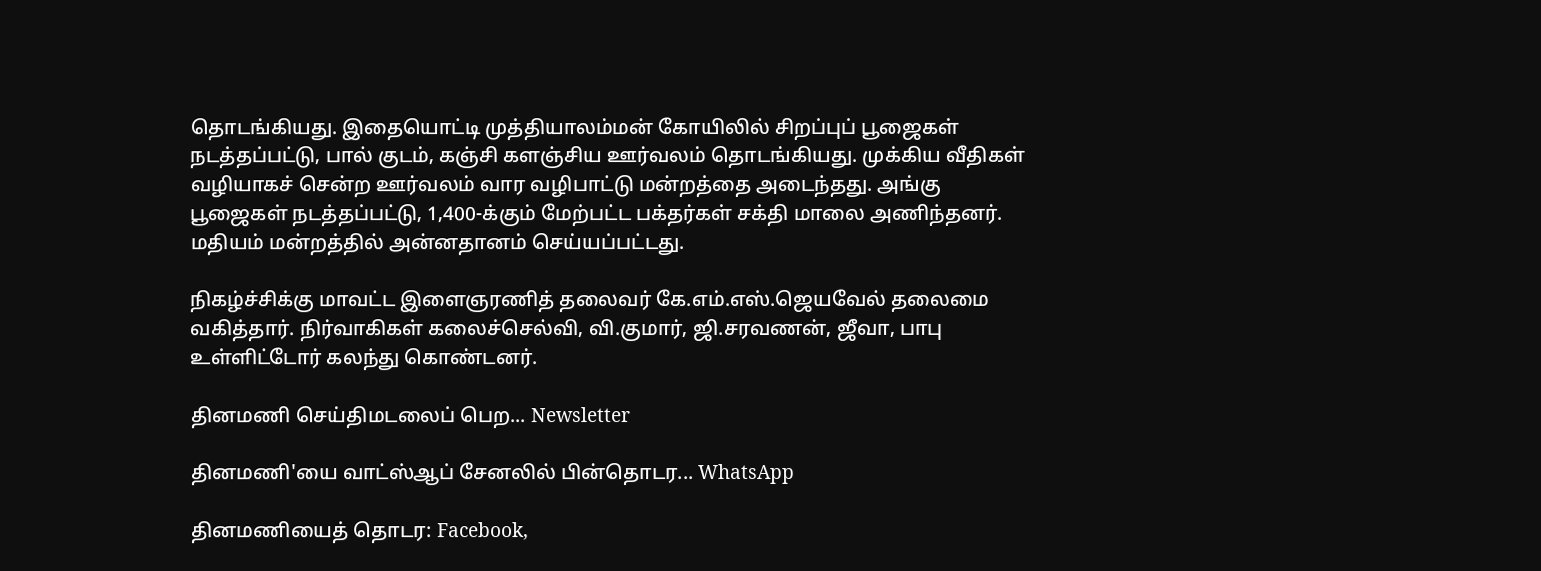தொடங்கியது. இதையொட்டி முத்தியாலம்மன் கோயிலில் சிறப்புப் பூஜைகள் நடத்தப்பட்டு, பால் குடம், கஞ்சி களஞ்சிய ஊர்வலம் தொடங்கியது. முக்கிய வீதிகள் வழியாகச் சென்ற ஊர்வலம் வார வழிபாட்டு மன்றத்தை அடைந்தது. அங்கு பூஜைகள் நடத்தப்பட்டு, 1,400-க்கும் மேற்பட்ட பக்தர்கள் சக்தி மாலை அணிந்தனர். மதியம் மன்றத்தில் அன்னதானம் செய்யப்பட்டது.

நிகழ்ச்சிக்கு மாவட்ட இளைஞரணித் தலைவர் கே.எம்.எஸ்.ஜெயவேல் தலைமை வகித்தார். நிர்வாகிகள் கலைச்செல்வி, வி.குமார், ஜி.சரவணன், ஜீவா, பாபு உள்ளிட்டோர் கலந்து கொண்டனர்.

தினமணி செய்திமடலைப் பெற... Newsletter

தினமணி'யை வாட்ஸ்ஆப் சேனலில் பின்தொடர... WhatsApp

தினமணியைத் தொடர: Facebook,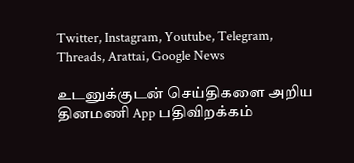Twitter, Instagram, Youtube, Telegram, Threads, Arattai, Google News

உடனுக்குடன் செய்திகளை அறிய தினமணி App பதிவிறக்கம்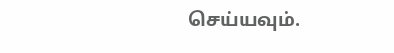செய்யவும்.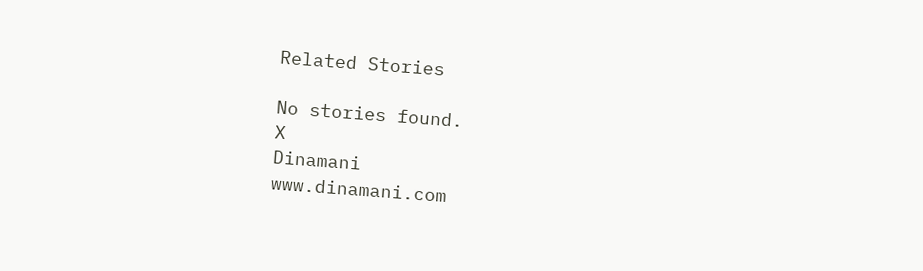Related Stories

No stories found.
X
Dinamani
www.dinamani.com